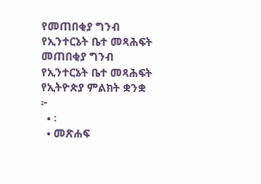የመጠበቂያ ግንብ የኢንተርኔት ቤተ መጻሕፍት
መጠበቂያ ግንብ
የኢንተርኔት ቤተ መጻሕፍት
የኢትዮጵያ ምልክት ቋንቋ
፦
  • ፡
  • መጽሐፍ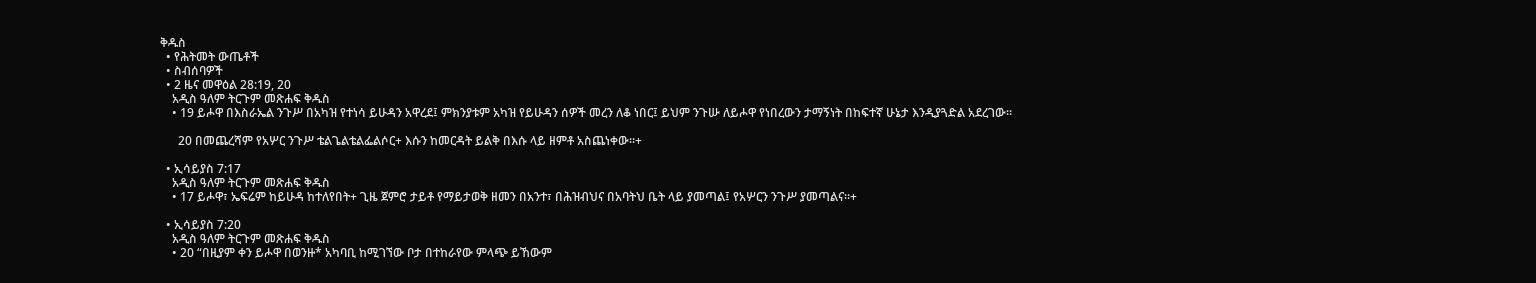ቅዱስ
  • የሕትመት ውጤቶች
  • ስብሰባዎች
  • 2 ዜና መዋዕል 28:19, 20
    አዲስ ዓለም ትርጉም መጽሐፍ ቅዱስ
    • 19 ይሖዋ በእስራኤል ንጉሥ በአካዝ የተነሳ ይሁዳን አዋረደ፤ ምክንያቱም አካዝ የይሁዳን ሰዎች መረን ለቆ ነበር፤ ይህም ንጉሡ ለይሖዋ የነበረውን ታማኝነት በከፍተኛ ሁኔታ እንዲያጓድል አደረገው።

      20 በመጨረሻም የአሦር ንጉሥ ቴልጌልቴልፌልሶር+ እሱን ከመርዳት ይልቅ በእሱ ላይ ዘምቶ አስጨነቀው።+

  • ኢሳይያስ 7:17
    አዲስ ዓለም ትርጉም መጽሐፍ ቅዱስ
    • 17 ይሖዋ፣ ኤፍሬም ከይሁዳ ከተለየበት+ ጊዜ ጀምሮ ታይቶ የማይታወቅ ዘመን በአንተ፣ በሕዝብህና በአባትህ ቤት ላይ ያመጣል፤ የአሦርን ንጉሥ ያመጣልና።+

  • ኢሳይያስ 7:20
    አዲስ ዓለም ትርጉም መጽሐፍ ቅዱስ
    • 20 “በዚያም ቀን ይሖዋ በወንዙ* አካባቢ ከሚገኘው ቦታ በተከራየው ምላጭ ይኸውም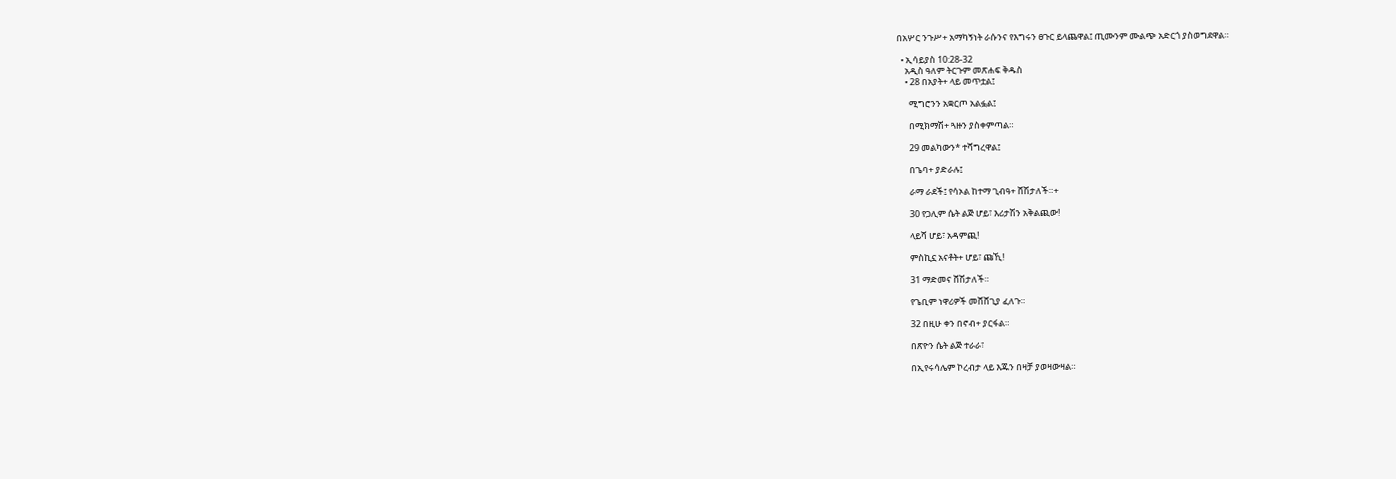በአሦር ንጉሥ+ አማካኝነት ራሱንና የእግሩን ፀጉር ይላጨዋል፤ ጢሙንም ሙልጭ አድርጎ ያስወግደዋል።

  • ኢሳይያስ 10:28-32
    አዲስ ዓለም ትርጉም መጽሐፍ ቅዱስ
    • 28 በአያት+ ላይ መጥቷል፤

      ሚግሮንን አቋርጦ አልፏል፤

      በሚክማሽ+ ጓዙን ያስቀምጣል።

      29 መልካውን* ተሻግረዋል፤

      በጌባ+ ያድራሉ፤

      ራማ ራደች፤ የሳኦል ከተማ ጊብዓ+ ሸሽታለች።+

      30 የጋሊም ሴት ልጅ ሆይ፣ እሪታሽን አቅልጪው!

      ላይሻ ሆይ፣ አዳምጪ!

      ምስኪኗ አናቶት+ ሆይ፣ ጩኺ!

      31 ማድመና ሸሽታለች።

      የጌቢም ነዋሪዎች መሸሸጊያ ፈለጉ።

      32 በዚሁ ቀን በኖብ+ ያርፋል።

      በጽዮን ሴት ልጅ ተራራ፣

      በኢየሩሳሌም ኮረብታ ላይ እጁን በዛቻ ያወዛውዛል።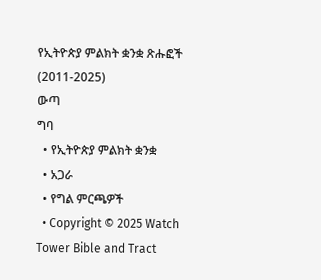የኢትዮጵያ ምልክት ቋንቋ ጽሑፎች (2011-2025)
ውጣ
ግባ
  • የኢትዮጵያ ምልክት ቋንቋ
  • አጋራ
  • የግል ምርጫዎች
  • Copyright © 2025 Watch Tower Bible and Tract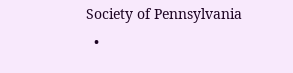Society of Pennsylvania
  •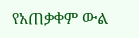የአጠቃቀም ውል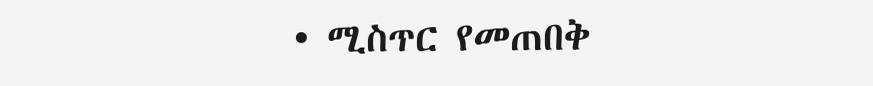• ሚስጥር የመጠበቅ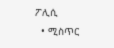ፖሊሲ
  • ሚስጥር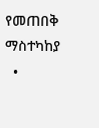የመጠበቅ ማስተካከያ
  •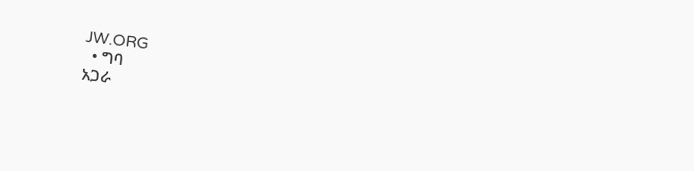JW.ORG
  • ግባ
አጋራ